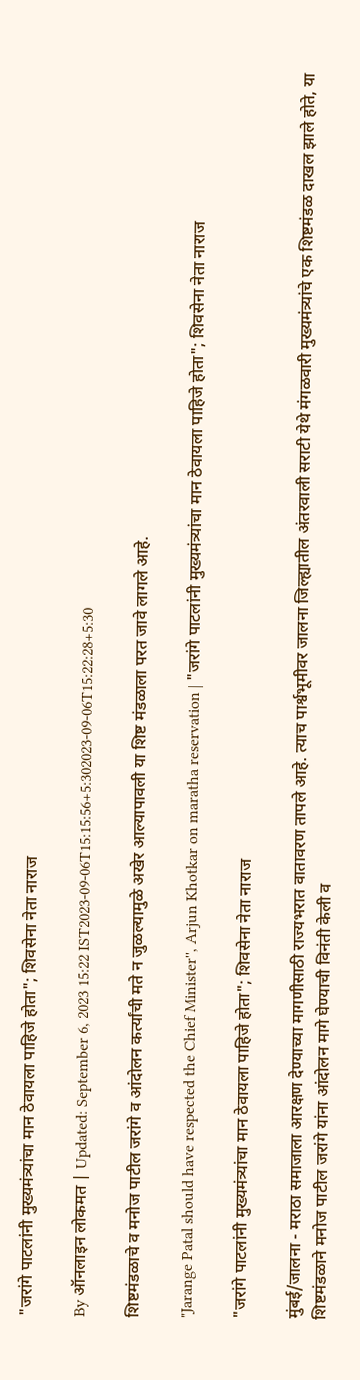"जरांगे पाटलांनी मुख्यमंत्र्यांचा मान ठेवायला पाहिजे होता"; शिवसेना नेता नाराज

By ऑनलाइन लोकमत | Updated: September 6, 2023 15:22 IST2023-09-06T15:15:56+5:302023-09-06T15:22:28+5:30

शिष्टमंडळाचे व मनोज पाटील जरांगे व आंदोलन कर्त्यांची मते न जुळल्यामुळे अखेर आल्यापावली या शिष्ट मंडळाला परत जावे लागले आहे.

"Jarange Patal should have respected the Chief Minister'', Arjun Khotkar on maratha reservation | "जरांगे पाटलांनी मुख्यमंत्र्यांचा मान ठेवायला पाहिजे होता"; शिवसेना नेता नाराज

"जरांगे पाटलांनी मुख्यमंत्र्यांचा मान ठेवायला पाहिजे होता"; शिवसेना नेता नाराज

मुंबई/जालना - मराठा समाजाला आरक्षण देण्याच्या मागणीसाठी राज्यभरात वातावरण तापले आहे. त्याच पार्श्वभूमीवर जालना जिल्ह्यातील अंतरवाली सराटी येथे मंगळवारी मुख्यमंत्र्यांचे एक शिष्टमंडळ दाखल झाले होते, या शिष्टमंडळाने मनोज पाटील जरांगे यांना आंदोलन मागे घेण्याची विनंती केली व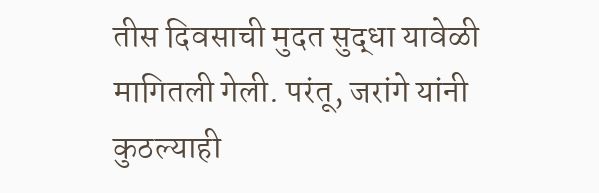तीस दिवसाची मुदत सुद्धा यावेळी मागितली गेली. परंतू, जरांगे यांनी कुठल्याही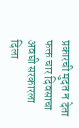प्रकारची मुदत न देता फक्त चार दिवसाचा अवघी सरकारला दिला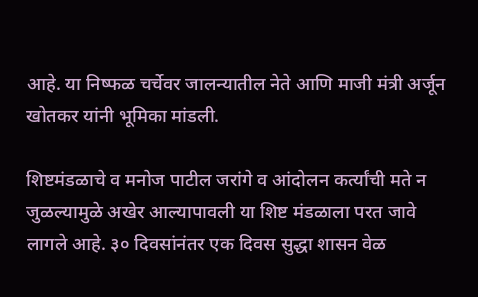आहे. या निष्फळ चर्चेवर जालन्यातील नेते आणि माजी मंत्री अर्जून खोतकर यांनी भूमिका मांडली.

शिष्टमंडळाचे व मनोज पाटील जरांगे व आंदोलन कर्त्यांची मते न जुळल्यामुळे अखेर आल्यापावली या शिष्ट मंडळाला परत जावे लागले आहे. ३० दिवसांनंतर एक दिवस सुद्धा शासन वेळ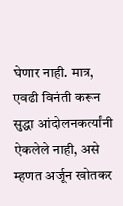घेणार नाही. मात्र, एवढी विनंती करून सुद्धा आंदोलनकर्त्यांनी ऐकलेले नाही, असे म्हणत अर्जून खोतकर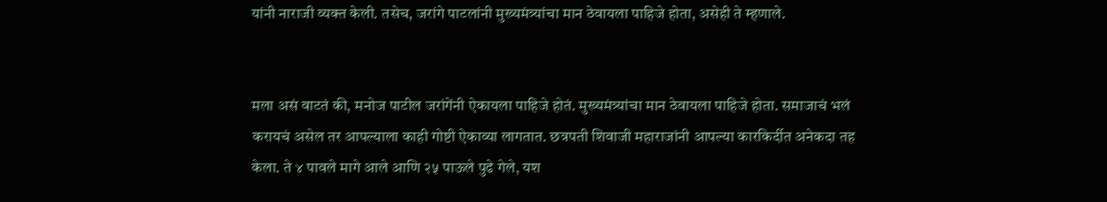यांनी नाराजी व्यक्त केली. तसेच, जरांगे पाटलांनी मुख्यमंत्र्यांचा मान ठेवायला पाहिजे होता, असेही ते म्हणाले.


मला असं वाटतं की, मनोज पाटील जरांगेंनी ऐकायला पाहिजे होतं. मुख्यमंत्र्यांचा मान ठेवायला पाहिजे होता. समाजाचं भलं करायचं असेल तर आपल्याला काही गोष्टी ऐकाव्या लागतात. छत्रपती शिवाजी महाराजांनी आपल्या कारकिर्दीत अनेकदा तह केला. ते ४ पावले मागे आले आणि २५ पाऊले पुढे गेले, यश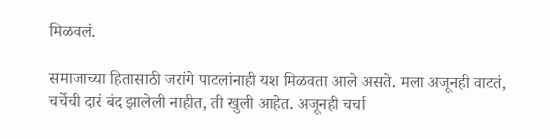मिळवलं.

समाजाच्या हितासाठी जरांगे पाटलांनाही यश मिळवता आले असते. मला अजूनही वाटतं, चर्चेची दारं बंद झालेली नाहीत, ती खुली आहेत. अजूनही चर्चा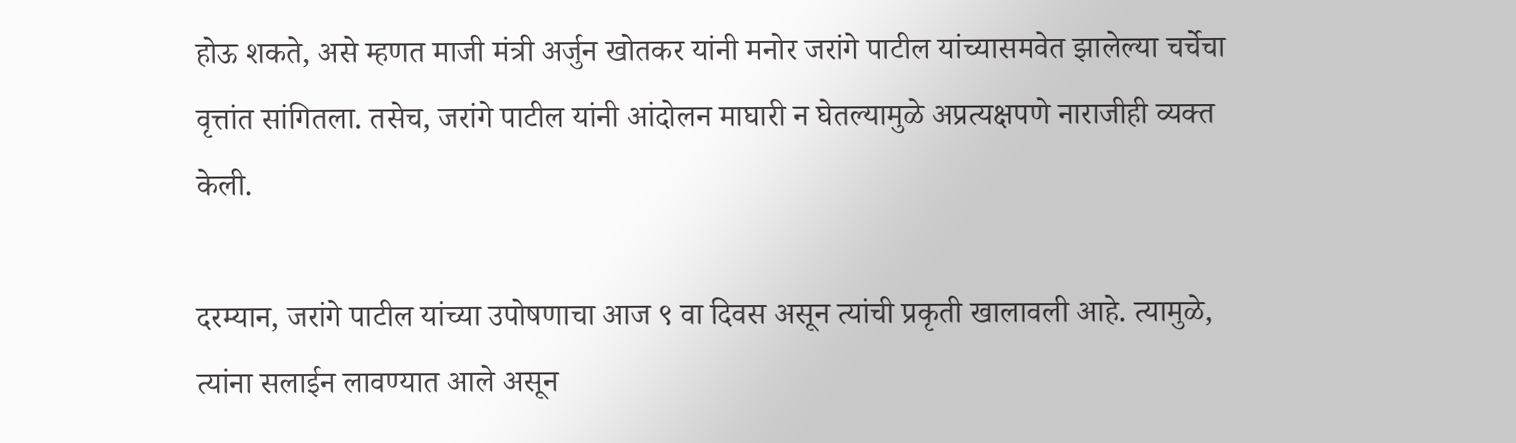होऊ शकते, असे म्हणत माजी मंत्री अर्जुन खोतकर यांनी मनोर जरांगे पाटील यांच्यासमवेत झालेल्या चर्चेचा वृत्तांत सांगितला. तसेच, जरांगे पाटील यांनी आंदोलन माघारी न घेतल्यामुळे अप्रत्यक्षपणे नाराजीही व्यक्त केली.

दरम्यान, जरांगे पाटील यांच्या उपोषणाचा आज ९ वा दिवस असून त्यांची प्रकृती खालावली आहे. त्यामुळे, त्यांना सलाईन लावण्यात आले असून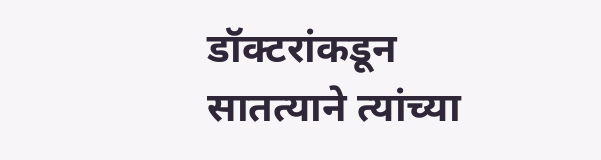डॉक्टरांकडून सातत्याने त्यांच्या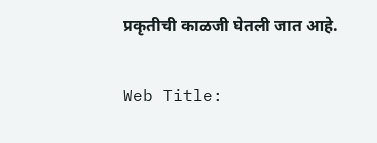प्रकृतीची काळजी घेतली जात आहे.


Web Title: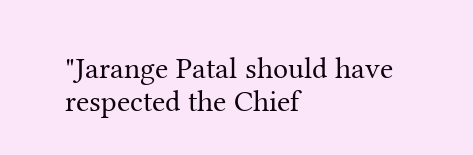"Jarange Patal should have respected the Chief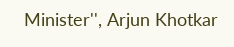Minister'', Arjun Khotkar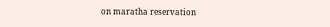on maratha reservation